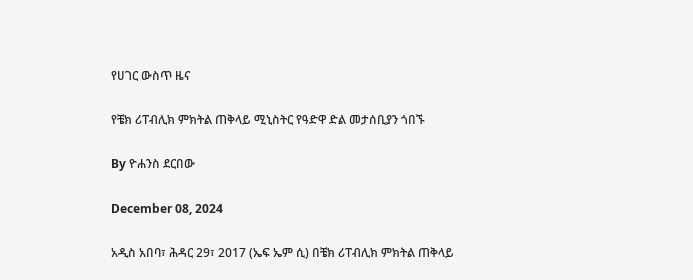የሀገር ውስጥ ዜና

የቼክ ሪፐብሊክ ምክትል ጠቅላይ ሚኒስትር የዓድዋ ድል መታሰቢያን ጎበኙ

By ዮሐንስ ደርበው

December 08, 2024

አዲስ አበባ፣ ሕዳር 29፣ 2017 (ኤፍ ኤም ሲ) በቼክ ሪፐብሊክ ምክትል ጠቅላይ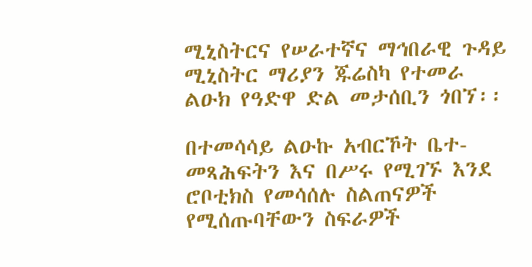ሚኒስትርና የሠራተኛና ማኅበራዊ ጉዳይ ሚኒስትር ማሪያን ጁሬስካ የተመራ ልዑክ የዓድዋ ድል መታሰቢን ጎበኘ፡፡

በተመሳሳይ ልዑኩ አብርኾት ቤተ-መጻሕፍትን እና በሥሩ የሚገኙ እንደ ሮቦቲክስ የመሳሰሉ ስልጠናዎች የሚሰጡባቸውን ስፍራዎች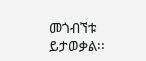መጎብኘቱ ይታወቃል፡፡